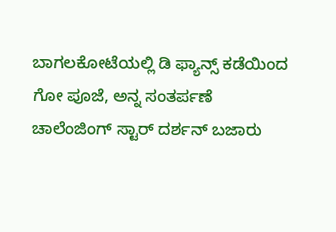ಬಾಗಲಕೋಟೆಯಲ್ಲಿ ಡಿ ಫ್ಯಾನ್ಸ್ ಕಡೆಯಿಂದ ಗೋ ಪೂಜೆ, ಅನ್ನ ಸಂತರ್ಪಣೆ
ಚಾಲೆಂಜಿಂಗ್ ಸ್ಟಾರ್ ದರ್ಶನ್ ಬಜಾರು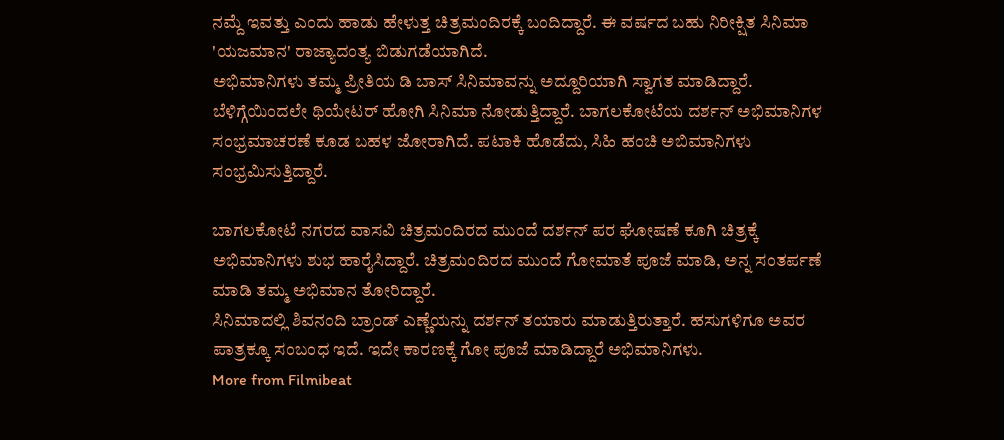ನಮ್ದೆ ಇವತ್ತು ಎಂದು ಹಾಡು ಹೇಳುತ್ತ ಚಿತ್ರಮಂದಿರಕ್ಕೆ ಬಂದಿದ್ದಾರೆ. ಈ ವರ್ಷದ ಬಹು ನಿರೀಕ್ಷಿತ ಸಿನಿಮಾ 'ಯಜಮಾನ' ರಾಜ್ಯಾದಂತ್ಯ ಬಿಡುಗಡೆಯಾಗಿದೆ.
ಅಭಿಮಾನಿಗಳು ತಮ್ಮ ಪ್ರೀತಿಯ ಡಿ ಬಾಸ್ ಸಿನಿಮಾವನ್ನು ಅದ್ದೂರಿಯಾಗಿ ಸ್ವಾಗತ ಮಾಡಿದ್ದಾರೆ. ಬೆಳಿಗ್ಗೆಯಿಂದಲೇ ಥಿಯೇಟರ್ ಹೋಗಿ ಸಿನಿಮಾ ನೋಡುತ್ತಿದ್ದಾರೆ. ಬಾಗಲಕೋಟೆಯ ದರ್ಶನ್ ಅಭಿಮಾನಿಗಳ ಸಂಭ್ರಮಾಚರಣೆ ಕೂಡ ಬಹಳ ಜೋರಾಗಿದೆ. ಪಟಾಕಿ ಹೊಡೆದು, ಸಿಹಿ ಹಂಚಿ ಅಬಿಮಾನಿಗಳು ಸಂಭ್ರಮಿಸುತ್ತಿದ್ದಾರೆ.

ಬಾಗಲಕೋಟೆ ನಗರದ ವಾಸವಿ ಚಿತ್ರಮಂದಿರದ ಮುಂದೆ ದರ್ಶನ್ ಪರ ಘೋಷಣೆ ಕೂಗಿ ಚಿತ್ರಕ್ಕೆ ಅಭಿಮಾನಿಗಳು ಶುಭ ಹಾರೈಸಿದ್ದಾರೆ. ಚಿತ್ರಮಂದಿರದ ಮುಂದೆ ಗೋಮಾತೆ ಪೂಜೆ ಮಾಡಿ, ಅನ್ನ ಸಂತರ್ಪಣೆ ಮಾಡಿ ತಮ್ಮ ಅಭಿಮಾನ ತೋರಿದ್ದಾರೆ.
ಸಿನಿಮಾದಲ್ಲಿ ಶಿವನಂದಿ ಬ್ರಾಂಡ್ ಎಣ್ಣೆಯನ್ನು ದರ್ಶನ್ ತಯಾರು ಮಾಡುತ್ತಿರುತ್ತಾರೆ. ಹಸುಗಳಿಗೂ ಅವರ ಪಾತ್ರಕ್ಕೂ ಸಂಬಂಧ ಇದೆ. ಇದೇ ಕಾರಣಕ್ಕೆ ಗೋ ಪೂಜೆ ಮಾಡಿದ್ದಾರೆ ಅಭಿಮಾನಿಗಳು.
More from Filmibeat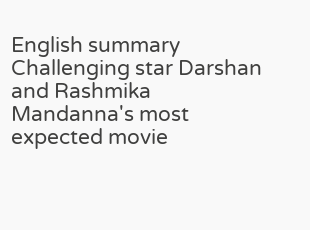English summary
Challenging star Darshan and Rashmika Mandanna's most expected movie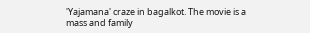'Yajamana' craze in bagalkot. The movie is a mass and family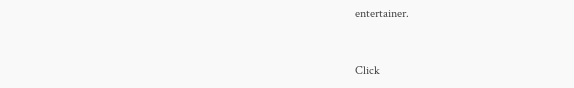entertainer.


Click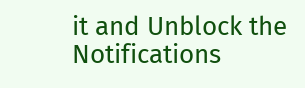it and Unblock the Notifications